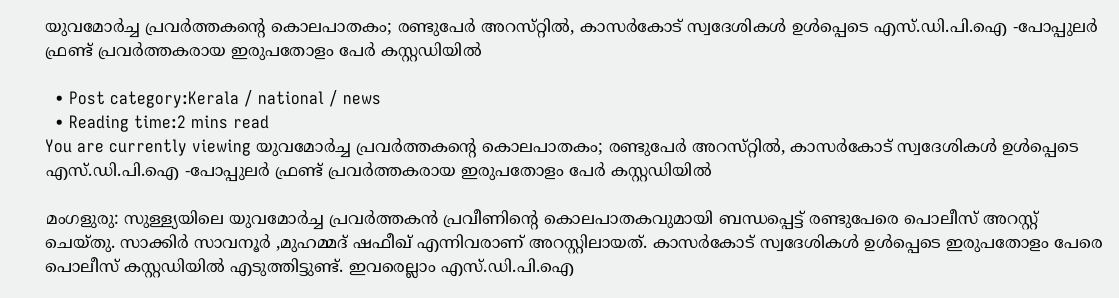യുവമോർച്ച പ്രവർത്തകന്‍റെ കൊലപാതകം; രണ്ടുപേർ അറസ്‌റ്റിൽ, കാസർകോട് സ്വദേശികൾ ഉൾപ്പെടെ എസ്.ഡി.പി.ഐ -പോപ്പുലർ ഫ്രണ്ട് പ്രവർത്തകരായ ഇരുപതോളം പേർ കസ്റ്റഡിയിൽ

  • Post category:Kerala / national / news
  • Reading time:2 mins read
You are currently viewing യുവമോർച്ച പ്രവർത്തകന്‍റെ കൊലപാതകം; രണ്ടുപേർ അറസ്‌റ്റിൽ, കാസർകോട് സ്വദേശികൾ ഉൾപ്പെടെ എസ്.ഡി.പി.ഐ -പോപ്പുലർ ഫ്രണ്ട് പ്രവർത്തകരായ ഇരുപതോളം പേർ കസ്റ്റഡിയിൽ

മംഗളുരു: സുള്ള്യയിലെ യുവമോർച്ച പ്രവർത്തകൻ പ്രവീണിൻ്റെ കൊലപാതകവുമായി ബന്ധപ്പെട്ട് രണ്ടുപേരെ പൊലീസ് അറസ്റ്റ് ചെയ്തു. സാക്കിർ സാവനൂർ ,മുഹമ്മദ് ഷഫീഖ് എന്നിവരാണ് അറസ്റ്റിലായത്. കാസർകോട് സ്വദേശികൾ ഉൾപ്പെടെ ഇരുപതോളം പേരെ പൊലീസ് കസ്റ്റഡിയിൽ എടുത്തിട്ടുണ്ട്. ഇവരെല്ലാം എസ്.ഡി.പി.ഐ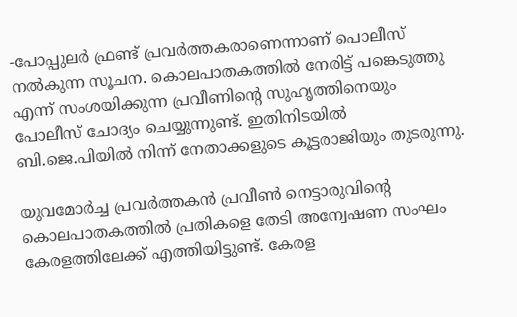-പോപ്പുലർ ഫ്രണ്ട് പ്രവർത്തകരാണെന്നാണ് പൊലീസ് നൽകുന്ന സൂചന. കൊലപാതകത്തിൽ നേരിട്ട് പങ്കെടുത്തു എന്ന് സംശയിക്കുന്ന പ്രവീണിൻ്റെ സുഹൃത്തിനെയും പോലീസ് ചോദ്യം ചെയ്യുന്നുണ്ട്. ഇതിനിടയിൽ ബി.ജെ.പിയിൽ നിന്ന് നേതാക്കളുടെ കൂട്ടരാജിയും തുടരുന്നു.

യുവമോര്‍ച്ച പ്രവർത്തകൻ പ്രവീണ്‍ നെട്ടാരുവിൻ്റെ കൊലപാതകത്തില്‍ പ്രതികളെ തേടി അന്വേഷണ സംഘം കേരളത്തിലേക്ക് എത്തിയിട്ടുണ്ട്. കേരള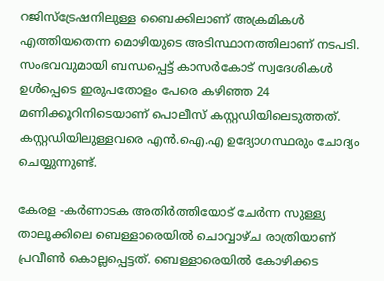റജിസ്‌ട്രേഷനിലുള്ള ബൈക്കിലാണ് അക്രമികള്‍ എത്തിയതെന്ന മൊഴിയുടെ അടിസ്ഥാനത്തിലാണ് നടപടി. സംഭവവുമായി ബന്ധപ്പെട്ട് കാസർകോട് സ്വദേശികൾ ഉൾപ്പെടെ ഇരുപതോളം പേരെ കഴിഞ്ഞ 24 മണിക്കൂറിനിടെയാണ് പൊലീസ് കസ്റ്റഡിയിലെടുത്തത്. കസ്റ്റഡിയിലുള്ളവരെ എൻ.ഐ.എ ഉദ്യോഗസ്ഥരും ചോദ്യം ചെയ്യുന്നുണ്ട്.

കേരള -കര്‍ണാടക അതിര്‍ത്തിയോട് ചേര്‍ന്ന സുള്ള്യ താലൂക്കിലെ ബെള്ളാരെയില്‍ ചൊവ്വാഴ്‌ച രാത്രിയാണ് പ്രവീണ്‍ കൊല്ലപ്പെട്ടത്. ബെള്ളാരെയില്‍ കോഴിക്കട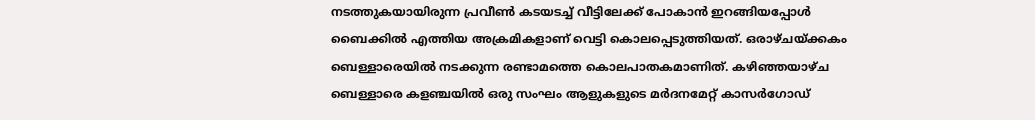നടത്തുകയായിരുന്ന പ്രവീണ്‍ കടയടച്ച് വീട്ടിലേക്ക് പോകാന്‍ ഇറങ്ങിയപ്പോള്‍ ബൈക്കില്‍ എത്തിയ അക്രമികളാണ് വെട്ടി കൊലപ്പെടുത്തിയത്. ഒരാഴ്‌ചയ്ക്കകം ബെള്ളാരെയില്‍ നടക്കുന്ന രണ്ടാമത്തെ കൊലപാതകമാണിത്. കഴിഞ്ഞയാഴ്‌ച ബെള്ളാരെ കളഞ്ചയില്‍ ഒരു സംഘം ആളുകളുടെ മര്‍ദനമേറ്റ് കാസര്‍ഗോഡ്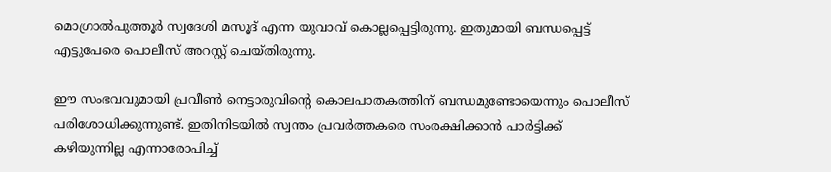മൊഗ്രാല്‍പുത്തൂര്‍ സ്വദേശി മസൂദ് എന്ന യുവാവ് കൊല്ലപ്പെട്ടിരുന്നു. ഇതുമായി ബന്ധപ്പെട്ട് എട്ടുപേരെ പൊലീസ് അറസ്റ്റ് ചെയ്തിരുന്നു.

ഈ സംഭവവുമായി പ്രവീണ്‍ നെട്ടാരുവിൻ്റെ കൊലപാതകത്തിന് ബന്ധമുണ്ടോയെന്നും പൊലീസ് പരിശോധിക്കുന്നുണ്ട്. ഇതിനിടയിൽ സ്വന്തം പ്രവർത്തകരെ സംരക്ഷിക്കാൻ പാർട്ടിക്ക് കഴിയുന്നില്ല എന്നാരോപിച്ച്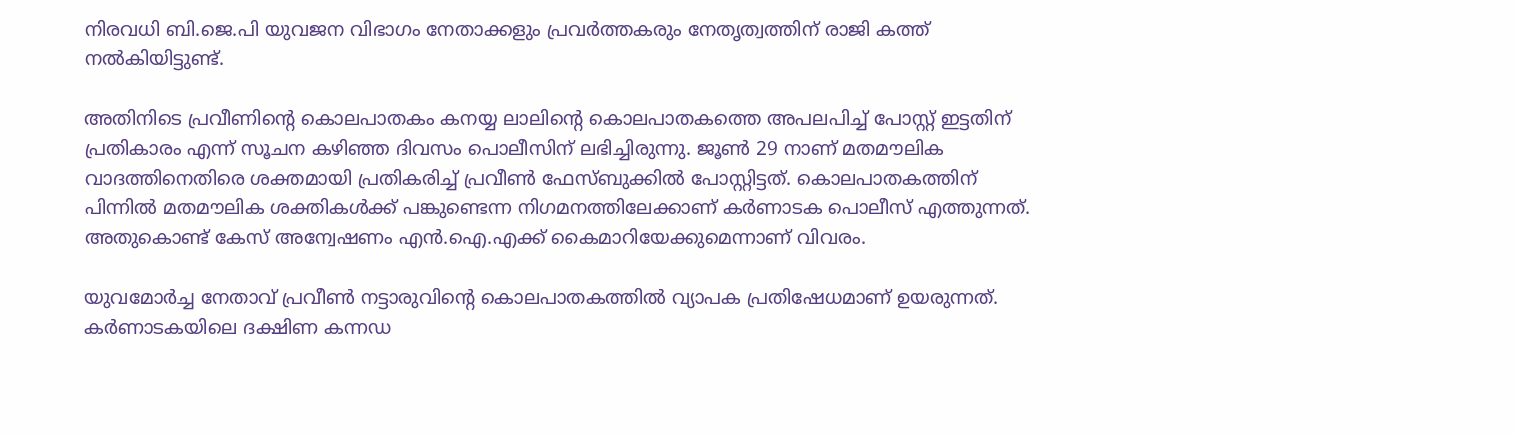നിരവധി ബി.ജെ.പി യുവജന വിഭാഗം നേതാക്കളും പ്രവർത്തകരും നേതൃത്വത്തിന് രാജി കത്ത് നൽകിയിട്ടുണ്ട്.

അതിനിടെ പ്രവീണിൻ്റെ കൊലപാതകം കനയ്യ ലാലിൻ്റെ കൊലപാതകത്തെ അപലപിച്ച് പോസ്റ്റ് ഇട്ടതിന് പ്രതികാരം എന്ന് സൂചന കഴിഞ്ഞ ദിവസം പൊലീസിന് ലഭിച്ചിരുന്നു. ജൂൺ 29 നാണ് മതമൗലിക വാദത്തിനെതിരെ ശക്തമായി പ്രതികരിച്ച് പ്രവീൺ ഫേസ്ബുക്കിൽ പോസ്റ്റിട്ടത്. കൊലപാതകത്തിന് പിന്നിൽ മതമൗലിക ശക്തികൾക്ക് പങ്കുണ്ടെന്ന നിഗമനത്തിലേക്കാണ് കർണാടക പൊലീസ് എത്തുന്നത്. അതുകൊണ്ട് കേസ് അന്വേഷണം എൻ.ഐ.എക്ക് കൈമാറിയേക്കുമെന്നാണ് വിവരം.

യുവമോർച്ച നേതാവ് പ്രവീൺ നട്ടാരുവിന്‍റെ കൊലപാതകത്തിൽ വ്യാപക പ്രതിഷേധമാണ് ഉയരുന്നത്. കർണാടകയിലെ ദക്ഷിണ കന്നഡ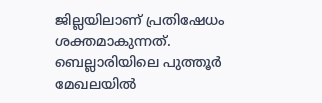ജില്ലയിലാണ് പ്രതിഷേധം ശക്തമാകുന്നത്. ബെല്ലാരിയിലെ പുത്തൂർ മേഖലയിൽ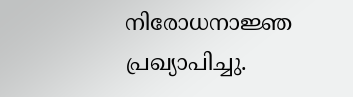നിരോധനാജ്ഞ പ്രഖ്യാപിച്ചു.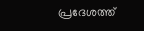പ്രദേശത്ത്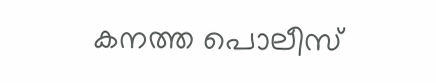കനത്ത പൊലീസ്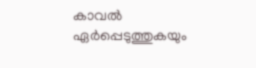കാവൽ ഏർപ്പെടുത്തുകയും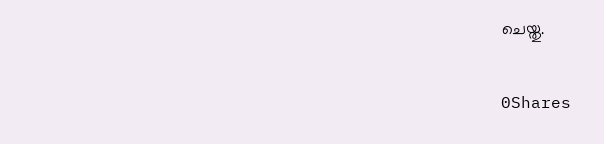ചെയ്തു.

0Shares